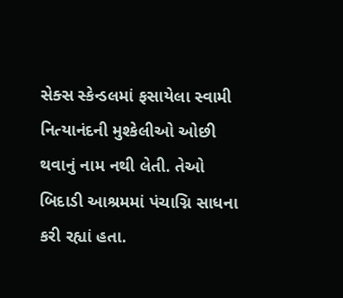સેક્સ સ્કેન્ડલમાં ફસાયેલા સ્વામી નિત્યાનંદની મુશ્કેલીઓ ઓછી થવાનું નામ નથી લેતી. તેઓ બિદાડી આશ્રમમાં પંચાગ્નિ સાધના કરી રહ્યાં હતા.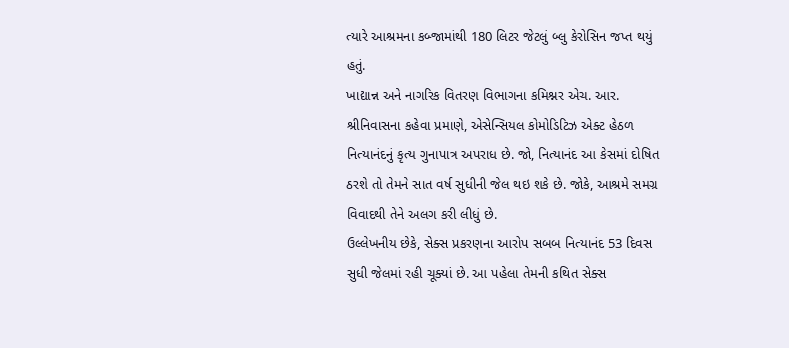ત્યારે આશ્રમના કબ્જામાંથી 180 લિટર જેટલું બ્લુ કેરોસિન જપ્ત થયું હતું.
ખાદ્યાન્ન અને નાગરિક વિતરણ વિભાગના કમિશ્નર એચ. આર. શ્રીનિવાસના કહેવા પ્રમાણે, એસેન્સિયલ કોમોડિટિઝ એક્ટ હેઠળ નિત્યાનંદનું કૃત્ય ગુનાપાત્ર અપરાધ છે. જો, નિત્યાનંદ આ કેસમાં દોષિત ઠરશે તો તેમને સાત વર્ષ સુધીની જેલ થઇ શકે છે. જોકે, આશ્રમે સમગ્ર વિવાદથી તેને અલગ કરી લીધું છે.
ઉલ્લેખનીય છેકે, સેક્સ પ્રકરણના આરોપ સબબ નિત્યાનંદ 53 દિવસ સુધી જેલમાં રહી ચૂક્યાં છે. આ પહેલા તેમની કથિત સેક્સ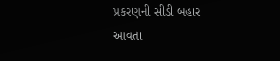પ્રકરણની સીડી બહાર આવતા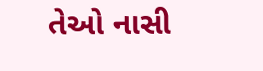તેઓ નાસી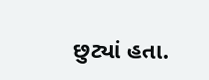છુટ્યાં હતા.